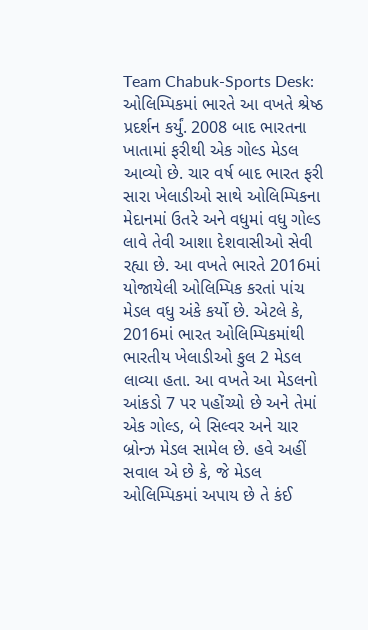Team Chabuk-Sports Desk: ઓલિમ્પિકમાં ભારતે આ વખતે શ્રેષ્ઠ પ્રદર્શન કર્યું. 2008 બાદ ભારતના ખાતામાં ફરીથી એક ગોલ્ડ મેડલ આવ્યો છે. ચાર વર્ષ બાદ ભારત ફરી સારા ખેલાડીઓ સાથે ઓલિમ્પિકના મેદાનમાં ઉતરે અને વધુમાં વધુ ગોલ્ડ લાવે તેવી આશા દેશવાસીઓ સેવી રહ્યા છે. આ વખતે ભારતે 2016માં યોજાયેલી ઓલિમ્પિક કરતાં પાંચ મેડલ વધુ અંકે કર્યો છે. એટલે કે, 2016માં ભારત ઓલિમ્પિકમાંથી ભારતીય ખેલાડીઓ કુલ 2 મેડલ લાવ્યા હતા. આ વખતે આ મેડલનો આંકડો 7 પર પહોંચ્યો છે અને તેમાં એક ગોલ્ડ, બે સિલ્વર અને ચાર બ્રોન્ઝ મેડલ સામેલ છે. હવે અહીં સવાલ એ છે કે, જે મેડલ ઓલિમ્પિકમાં અપાય છે તે કંઈ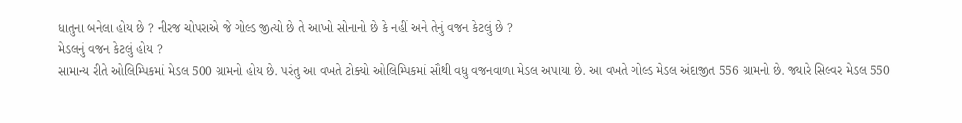ધાતુના બનેલા હોય છે ? નીરજ ચોપરાએ જે ગોલ્ડ જીત્યો છે તે આખો સોનાનો છે કે નહીં અને તેનું વજન કેટલું છે ?
મેડલનું વજન કેટલું હોય ?
સામાન્ય રીતે ઓલિમ્પિકમાં મેડલ 500 ગ્રામનો હોય છે. પરંતુ આ વખતે ટોક્યો ઓલિમ્પિકમાં સૌથી વધુ વજનવાળા મેડલ અપાયા છે. આ વખતે ગોલ્ડ મેડલ અંદાજીત 556 ગ્રામનો છે. જ્યારે સિલ્વર મેડલ 550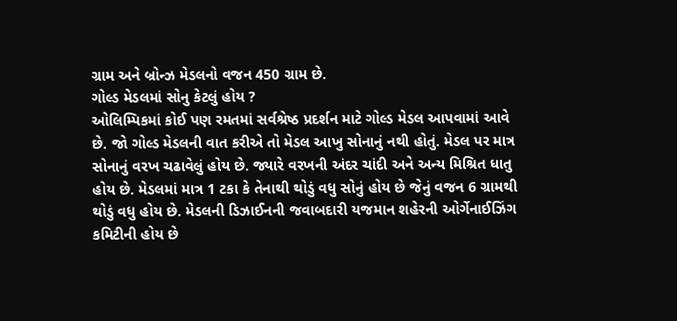ગ્રામ અને બ્રોન્ઝ મેડલનો વજન 450 ગ્રામ છે.
ગોલ્ડ મેડલમાં સોનુ કેટલું હોય ?
ઓલિમ્પિકમાં કોઈ પણ રમતમાં સર્વશ્રેષ્ઠ પ્રદર્શન માટે ગોલ્ડ મેડલ આપવામાં આવે છે. જો ગોલ્ડ મેડલની વાત કરીએ તો મેડલ આખુ સોનાનું નથી હોતું. મેડલ પર માત્ર સોનાનું વરખ ચઢાવેલું હોય છે. જ્યારે વરખની અંદર ચાંદી અને અન્ય મિશ્રિત ધાતુ હોય છે. મેડલમાં માત્ર 1 ટકા કે તેનાથી થોડું વધુ સોનું હોય છે જેનું વજન 6 ગ્રામથી થોડું વધુ હોય છે. મેડલની ડિઝાઈનની જવાબદારી યજમાન શહેરની ઓર્ગેનાઈઝિંગ કમિટીની હોય છે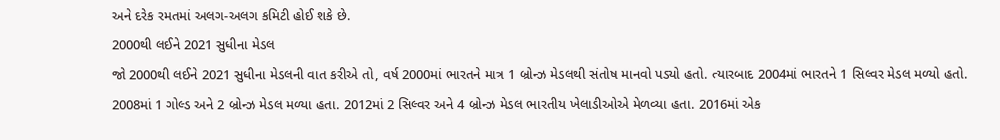અને દરેક રમતમાં અલગ-અલગ કમિટી હોઈ શકે છે.
2000થી લઈને 2021 સુધીના મેડલ
જો 2000થી લઈને 2021 સુધીના મેડલની વાત કરીએ તો, વર્ષ 2000માં ભારતને માત્ર 1 બ્રોન્ઝ મેડલથી સંતોષ માનવો પડ્યો હતો. ત્યારબાદ 2004માં ભારતને 1 સિલ્વર મેડલ મળ્યો હતો. 2008માં 1 ગોલ્ડ અને 2 બ્રોન્ઝ મેડલ મળ્યા હતા. 2012માં 2 સિલ્વર અને 4 બ્રોન્ઝ મેડલ ભારતીય ખેલાડીઓએ મેળવ્યા હતા. 2016માં એક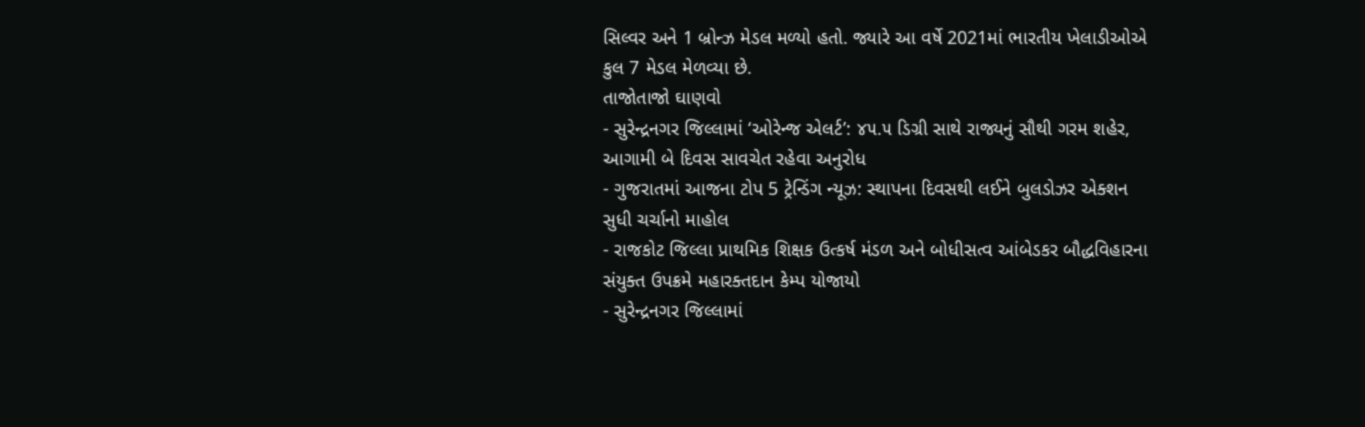સિલ્વર અને 1 બ્રોન્ઝ મેડલ મળ્યો હતો. જ્યારે આ વર્ષે 2021માં ભારતીય ખેલાડીઓએ કુલ 7 મેડલ મેળવ્યા છે.
તાજોતાજો ઘાણવો
- સુરેન્દ્રનગર જિલ્લામાં ‘ઓરેન્જ એલર્ટ’: ૪૫.૫ ડિગ્રી સાથે રાજ્યનું સૌથી ગરમ શહેર, આગામી બે દિવસ સાવચેત રહેવા અનુરોધ
- ગુજરાતમાં આજના ટોપ 5 ટ્રેન્ડિંગ ન્યૂઝ: સ્થાપના દિવસથી લઈને બુલડોઝર એક્શન સુધી ચર્ચાનો માહોલ
- રાજકોટ જિલ્લા પ્રાથમિક શિક્ષક ઉત્કર્ષ મંડળ અને બોધીસત્વ આંબેડકર બૌદ્ધવિહારના સંયુક્ત ઉપક્રમે મહારક્તદાન કેમ્પ યોજાયો
- સુરેન્દ્રનગર જિલ્લામાં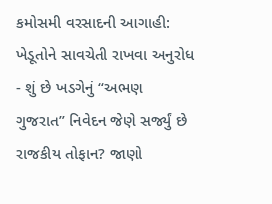કમોસમી વરસાદની આગાહી: ખેડૂતોને સાવચેતી રાખવા અનુરોધ
- શું છે ખડગેનું “અભણ ગુજરાત” નિવેદન જેણે સર્જ્યું છે રાજકીય તોફાન? જાણો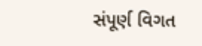સંપૂર્ણ વિગત